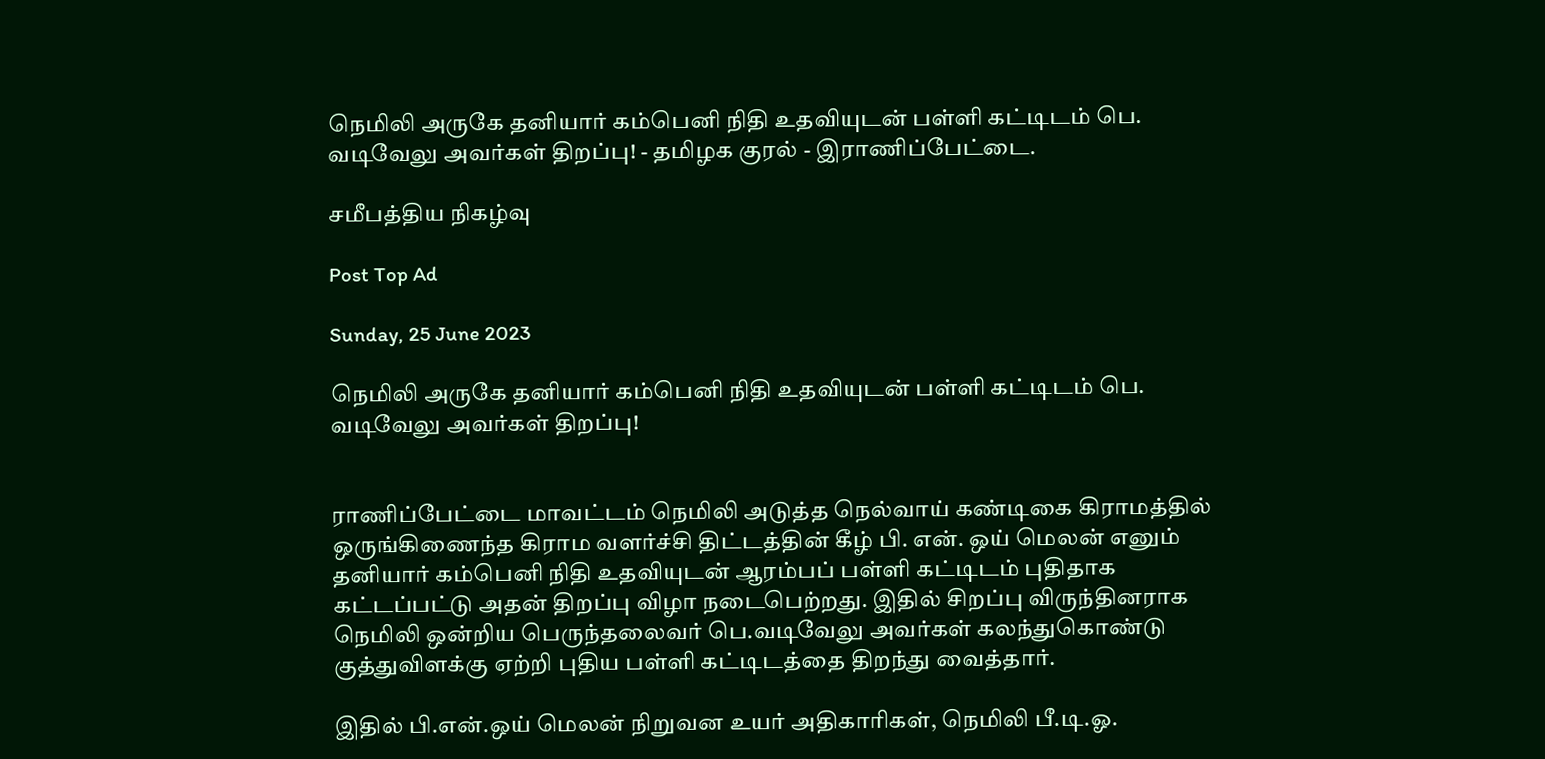நெமிலி அருகே தனியார் கம்பெனி நிதி உதவியுடன் பள்ளி கட்டிடம் பெ. வடிவேலு அவர்கள் திறப்பு! - தமிழக குரல் - இராணிப்பேட்டை.

சமீபத்திய நிகழ்வு

Post Top Ad

Sunday, 25 June 2023

நெமிலி அருகே தனியார் கம்பெனி நிதி உதவியுடன் பள்ளி கட்டிடம் பெ. வடிவேலு அவர்கள் திறப்பு!


ராணிப்பேட்டை மாவட்டம் நெமிலி அடுத்த நெல்வாய் கண்டிகை கிராமத்தில் ஒருங்கிணைந்த கிராம வளர்ச்சி திட்டத்தின் கீழ் பி. என். ஒய் மெலன் எனும் தனியார் கம்பெனி நிதி உதவியுடன் ஆரம்பப் பள்ளி கட்டிடம் புதிதாக கட்டப்பட்டு அதன் திறப்பு விழா நடைபெற்றது. இதில் சிறப்பு விருந்தினராக நெமிலி ஒன்றிய பெருந்தலைவர் பெ.வடிவேலு அவர்கள் கலந்துகொண்டு குத்துவிளக்கு ஏற்றி புதிய பள்ளி கட்டிடத்தை திறந்து வைத்தார்.

இதில் பி.என்.ஒய் மெலன் நிறுவன உயர் அதிகாரிகள், நெமிலி பீ.டி.ஓ.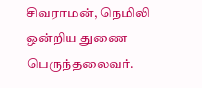சிவராமன், நெமிலி ஒன்றிய துணை பெருந்தலைவர்.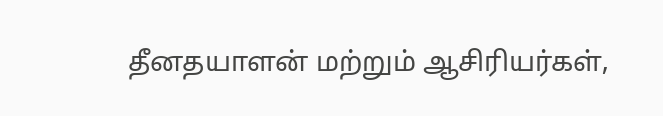தீனதயாளன் மற்றும் ஆசிரியர்கள்,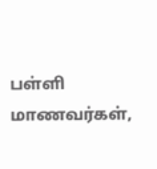பள்ளி மாணவர்கள்,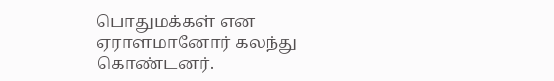பொதுமக்கள் என ஏராளமானோர் கலந்து கொண்டனர்.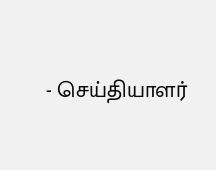- செய்தியாளர்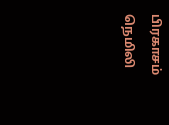பிரகாசம் நெமிலி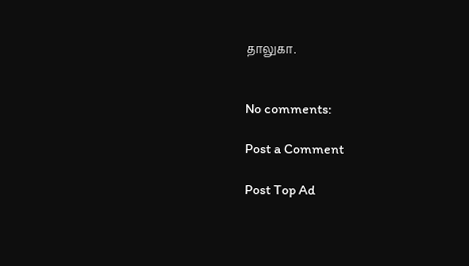தாலுகா.


No comments:

Post a Comment

Post Top Ad